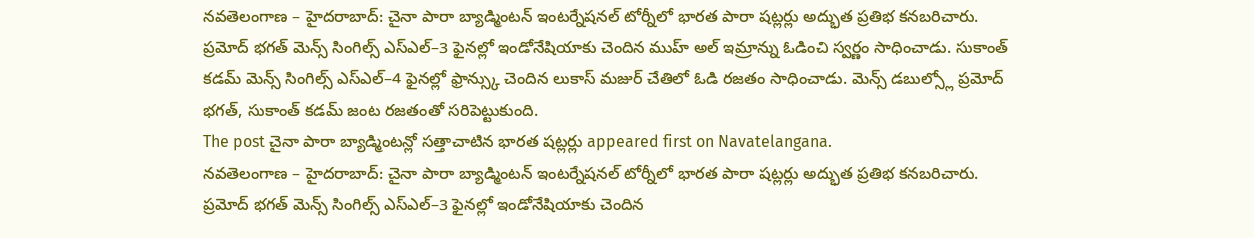నవతెలంగాణ – హైదరాబాద్: చైనా పారా బ్యాడ్మింటన్ ఇంటర్నేషనల్ టోర్నీలో భారత పారా షట్లర్లు అద్భుత ప్రతిభ కనబరిచారు. ప్రమోద్ భగత్ మెన్స్ సింగిల్స్ ఎస్ఎల్–3 ఫైనల్లో ఇండోనేషియాకు చెందిన ముహ్ అల్ ఇమ్రాన్ను ఓడించి స్వర్ణం సాధించాడు. సుకాంత్ కడమ్ మెన్స్ సింగిల్స్ ఎస్ఎల్–4 ఫైనల్లో ఫ్రాన్స్కు చెందిన లుకాస్ మజుర్ చేతిలో ఓడి రజతం సాధించాడు. మెన్స్ డబుల్స్లో ప్రమోద్ భగత్, సుకాంత్ కడమ్ జంట రజతంతో సరిపెట్టుకుంది.
The post చైనా పారా బ్యాడ్మింటన్లో సత్తాచాటిన భారత షట్లర్లు appeared first on Navatelangana.
నవతెలంగాణ – హైదరాబాద్: చైనా పారా బ్యాడ్మింటన్ ఇంటర్నేషనల్ టోర్నీలో భారత పారా షట్లర్లు అద్భుత ప్రతిభ కనబరిచారు. ప్రమోద్ భగత్ మెన్స్ సింగిల్స్ ఎస్ఎల్–3 ఫైనల్లో ఇండోనేషియాకు చెందిన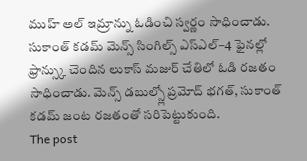ముహ్ అల్ ఇమ్రాన్ను ఓడించి స్వర్ణం సాధించాడు. సుకాంత్ కడమ్ మెన్స్ సింగిల్స్ ఎస్ఎల్–4 ఫైనల్లో ఫ్రాన్స్కు చెందిన లుకాస్ మజుర్ చేతిలో ఓడి రజతం సాధించాడు. మెన్స్ డబుల్స్లో ప్రమోద్ భగత్, సుకాంత్ కడమ్ జంట రజతంతో సరిపెట్టుకుంది.
The post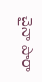చైనా పారా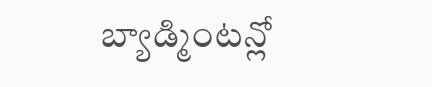బ్యాడ్మింటన్లో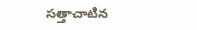సత్తాచాటిన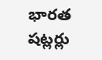భారత షట్లర్లు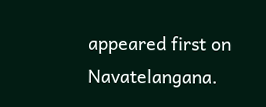appeared first on Navatelangana.